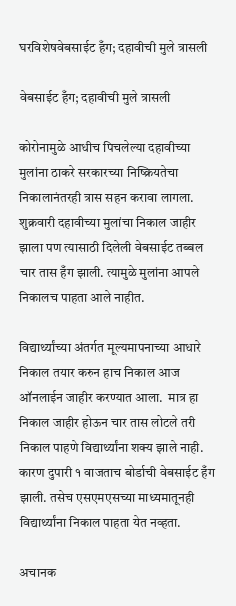घरविशेषवेबसाईट हँग; दहावीची मुले त्रासली

वेबसाईट हँग; दहावीची मुले त्रासली

कोरोनामुळे आधीच पिचलेल्या दहावीच्या मुलांना ठाकरे सरकारच्या निष्क्रियतेचा निकालानंतरही त्रास सहन करावा लागला. शुक्रवारी दहावीच्या मुलांचा निकाल जाहीर झाला पण त्यासाठी दिलेली वेबसाईट तब्बल चार तास हँग झाली. त्यामुळे मुलांना आपले निकालच पाहता आले नाहीत.

विद्यार्थ्यांच्या अंतर्गत मूल्यमापनाच्या आधारे निकाल तयार करुन हाच निकाल आज ऑनलाईन जाहीर करण्यात आला.  मात्र हा निकाल जाहीर होऊन चार तास लोटले तरी निकाल पाहणे विद्यार्थ्यांना शक्य झाले नाही. कारण दुपारी १ वाजताच बोर्डाची वेबसाईट हँग झाली. तसेच एसएमएसच्या माध्यमातूनही विद्यार्थ्यांना निकाल पाहता येत नव्हता.

अचानक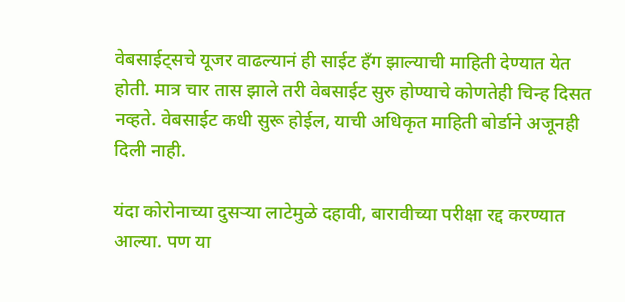वेबसाईट्सचे यूजर वाढल्यानं ही साईट हँग झाल्याची माहिती देण्यात येत होती. मात्र चार तास झाले तरी वेबसाईट सुरु होण्याचे कोणतेही चिन्ह दिसत नव्हते. वेबसाईट कधी सुरू होईल, याची अधिकृत माहिती बोर्डाने अजूनही दिली नाही.

यंदा कोरोनाच्या दुसऱ्या लाटेमुळे दहावी, बारावीच्या परीक्षा रद्द करण्यात आल्या. पण या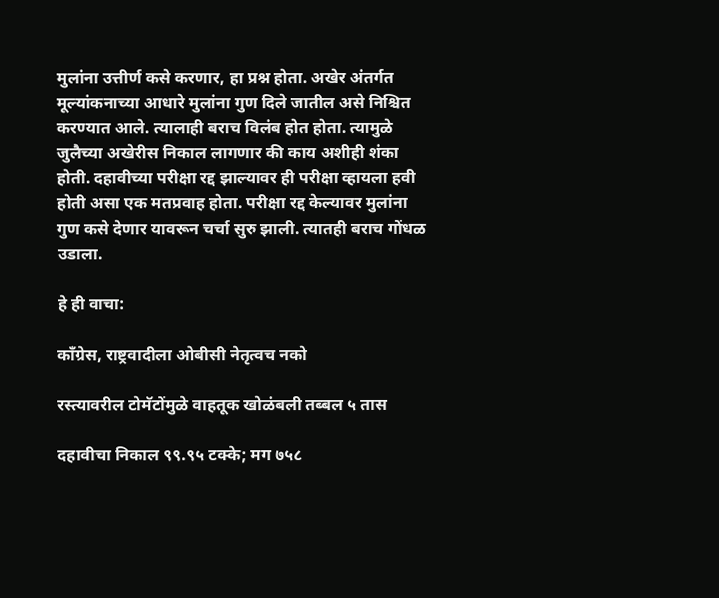मुलांना उत्तीर्ण कसे करणार, हा प्रश्न होता. अखेर अंतर्गत मूल्यांकनाच्या आधारे मुलांना गुण दिले जातील असे निश्चित करण्यात आले. त्यालाही बराच विलंब होत होता. त्यामुळे जुलैच्या अखेरीस निकाल लागणार की काय अशीही शंका होती. दहावीच्या परीक्षा रद्द झाल्यावर ही परीक्षा व्हायला हवी होती असा एक मतप्रवाह होता. परीक्षा रद्द केल्यावर मुलांना गुण कसे देणार यावरून चर्चा सुरु झाली. त्यातही बराच गोंधळ उडाला.

हे ही वाचा:

काँग्रेस, राष्ट्रवादीला ओबीसी नेतृत्वच नको

रस्त्यावरील टोमॅटोंमुळे वाहतूक खोळंबली तब्बल ५ तास

दहावीचा निकाल ९९.९५ टक्के; मग ७५८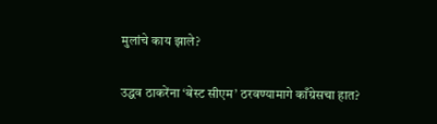मुलांचे काय झाले?

उद्धव ठाकरेंना ‘बेस्ट सीएम’ ठरवण्यामागे काँग्रेसचा हात?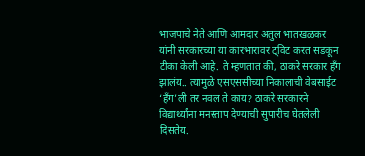भाजपाचे नेते आणि आमदार अतुल भातखळकर यांनी सरकारच्या या कारभारावर ट्विट करत सडकून टीका केली आहे. ते म्हणतात की, ठाकरे सरकार हँग झालंय.. त्यामुळे एसएससीच्या निकालाची वेबसाईट ‘हँग’ली तर नवल ते काय? ठाकरे सरकारने विद्यार्थ्यांना मनस्ताप देण्याची सुपारीच घेतलेली दिसतेय.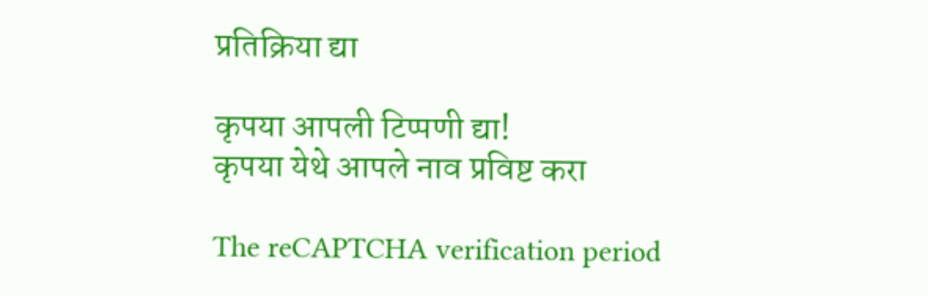प्रतिक्रिया द्या

कृपया आपली टिप्पणी द्या!
कृपया येथे आपले नाव प्रविष्ट करा

The reCAPTCHA verification period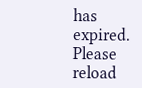has expired. Please reload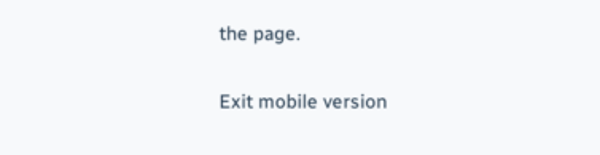the page.

Exit mobile version